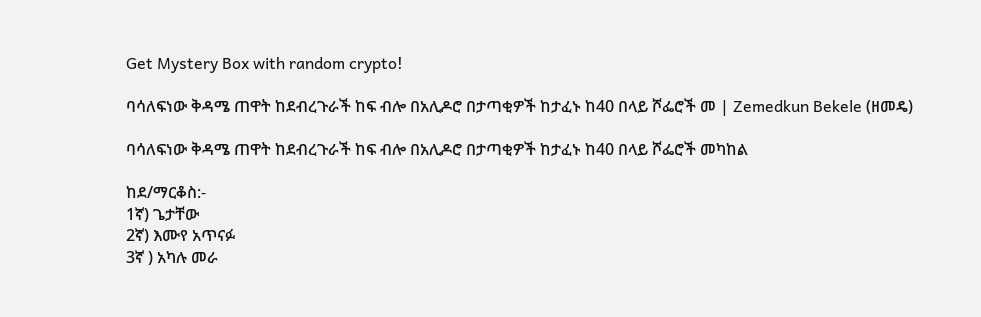Get Mystery Box with random crypto!

ባሳለፍነው ቅዳሜ ጠዋት ከደብረጉራች ከፍ ብሎ በአሊዶሮ በታጣቂዎች ከታፈኑ ከ40 በላይ ሾፌሮች መ | Zemedkun Bekele (ዘመዴ)

ባሳለፍነው ቅዳሜ ጠዋት ከደብረጉራች ከፍ ብሎ በአሊዶሮ በታጣቂዎች ከታፈኑ ከ40 በላይ ሾፌሮች መካከል

ከደ/ማርቆስ:-
1ኛ) ጌታቸው
2ኛ) እሙየ አጥናፉ
3ኛ ) አካሉ መራ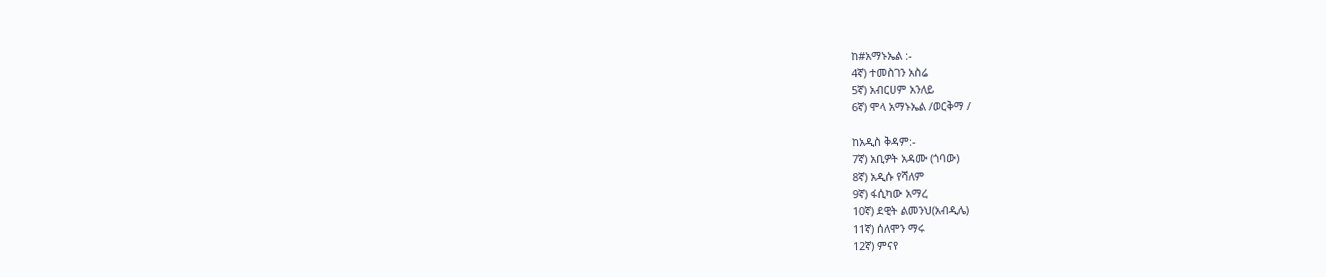ከ#አማኑኤል :-
4ኛ) ተመስገን አስሬ
5ኛ) አብርሀም አንለይ
6ኛ) ሞላ አማኑኤል /ወርቅማ /

ከአዲስ ቅዳም:-
7ኛ) አቢዎት አዳሙ (ጎባው)
8ኛ) አዲሱ የሻለም
9ኛ) ፋሲካው አማረ
10ኛ) ደዊት ልመንህ(አብዲሌ)
11ኛ) ሰለሞን ማሩ
12ኛ) ምናየ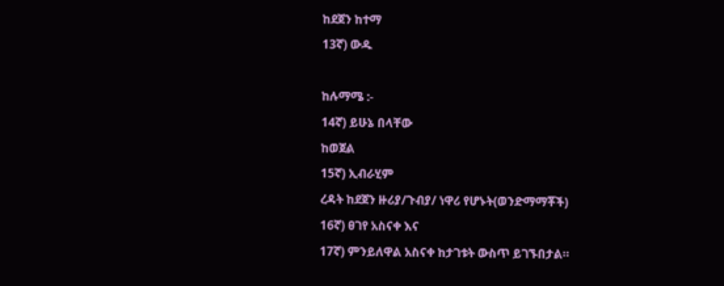ከደጀን ከተማ
13ኛ) ውዱ

ከሉማሜ :-
14ኛ) ይሁኔ በላቸው
ከወጀል
15ኛ) ኢብራሂም
ረዳት ከደጀን ዙሪያ/ጉብያ/ ነዋሪ የሆኑት(ወንድማማቾች)
16ኛ) ፀገየ አስናቀ እና
17ኛ) ምንይለዋል አስናቀ ከታገቱት ውስጥ ይገኙበታል።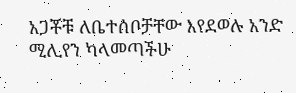አጋቾቹ ለቤተሰቦቻቸው እየደወሉ አንድ ሚሊየን ካላመጣችሁ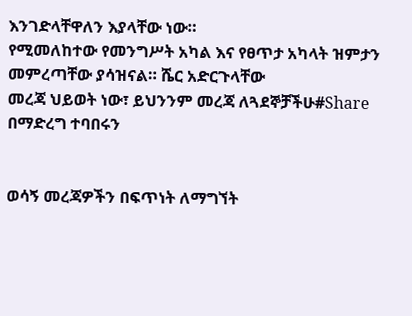እንገድላቸዋለን እያላቸው ነው።
የሚመለከተው የመንግሥት አካል እና የፀጥታ አካላት ዝምታን መምረጣቸው ያሳዝናል። ሼር አድርጉላቸው
መረጃ ህይወት ነው፣ ይህንንም መረጃ ለጓደኞቻችሁ#Share በማድረግ ተባበሩን


ወሳኝ መረጃዎችን በፍጥነት ለማግኘት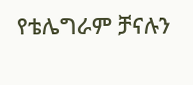የቴሌግራም ቻናሉን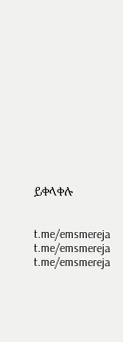ይቀላቀሉ


t.me/emsmereja
t.me/emsmereja
t.me/emsmereja